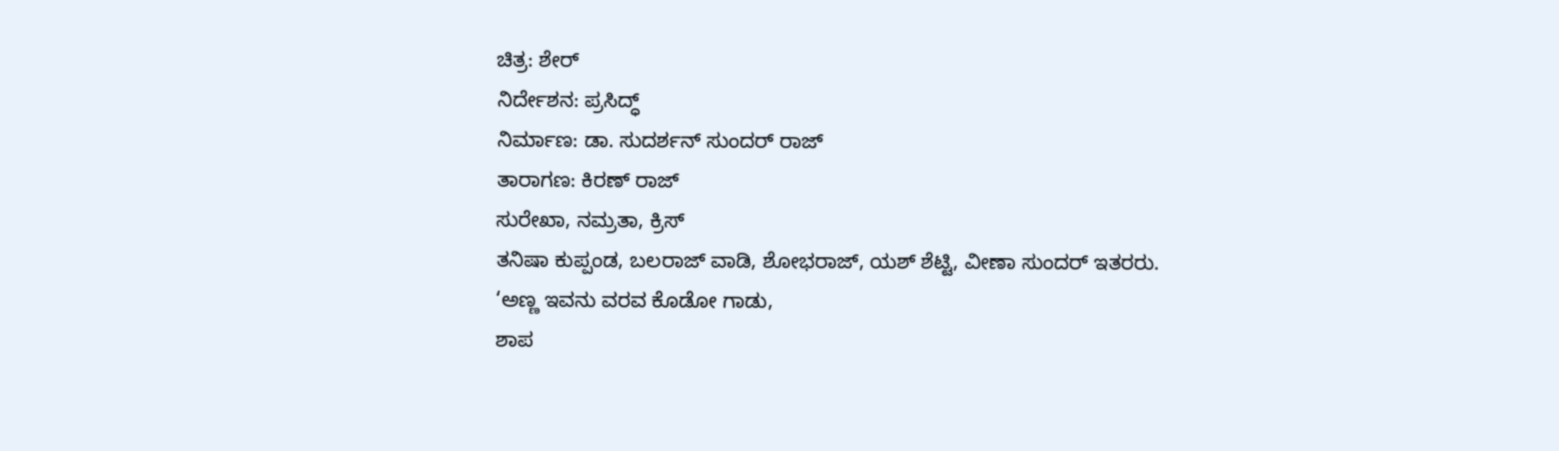ಚಿತ್ರ: ಶೇರ್
ನಿರ್ದೇಶನ: ಪ್ರಸಿದ್ಧ್
ನಿರ್ಮಾಣ: ಡಾ. ಸುದರ್ಶನ್ ಸುಂದರ್ ರಾಜ್
ತಾರಾಗಣ: ಕಿರಣ್ ರಾಜ್
ಸುರೇಖಾ, ನಮ್ರತಾ, ಕ್ರಿಸ್
ತನಿಷಾ ಕುಪ್ಪಂಡ, ಬಲರಾಜ್ ವಾಡಿ, ಶೋಭರಾಜ್, ಯಶ್ ಶೆಟ್ಟಿ, ವೀಣಾ ಸುಂದರ್ ಇತರರು.
‘ಅಣ್ಣ ಇವನು ವರವ ಕೊಡೋ ಗಾಡು,
ಶಾಪ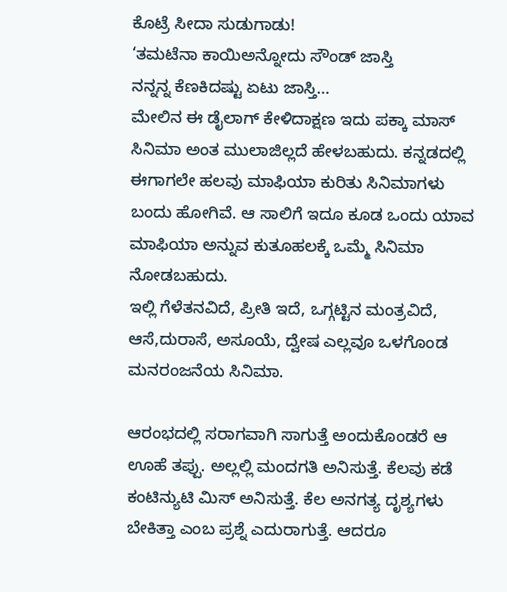ಕೊಟ್ರೆ ಸೀದಾ ಸುಡುಗಾಡು!
‘ತಮಟೆನಾ ಕಾಯಿಅನ್ನೋದು ಸೌಂಡ್ ಜಾಸ್ತಿ
ನನ್ನನ್ನ ಕೆಣಕಿದಷ್ಟು ಏಟು ಜಾಸ್ತಿ…
ಮೇಲಿನ ಈ ಡೈಲಾಗ್ ಕೇಳಿದಾಕ್ಷಣ ಇದು ಪಕ್ಕಾ ಮಾಸ್ ಸಿನಿಮಾ ಅಂತ ಮುಲಾಜಿಲ್ಲದೆ ಹೇಳಬಹುದು. ಕನ್ನಡದಲ್ಲಿ ಈಗಾಗಲೇ ಹಲವು ಮಾಫಿಯಾ ಕುರಿತು ಸಿನಿಮಾಗಳು ಬಂದು ಹೋಗಿವೆ. ಆ ಸಾಲಿಗೆ ಇದೂ ಕೂಡ ಒಂದು ಯಾವ ಮಾಫಿಯಾ ಅನ್ನುವ ಕುತೂಹಲಕ್ಕೆ ಒಮ್ಮೆ ಸಿನಿಮಾ ನೋಡಬಹುದು.
ಇಲ್ಲಿ ಗೆಳೆತನವಿದೆ, ಪ್ರೀತಿ ಇದೆ, ಒಗ್ಗಟ್ಟಿನ ಮಂತ್ರವಿದೆ, ಆಸೆ,ದುರಾಸೆ, ಅಸೂಯೆ, ದ್ವೇಷ ಎಲ್ಲವೂ ಒಳಗೊಂಡ ಮನರಂಜನೆಯ ಸಿನಿಮಾ.

ಆರಂಭದಲ್ಲಿ ಸರಾಗವಾಗಿ ಸಾಗುತ್ತೆ ಅಂದುಕೊಂಡರೆ ಆ ಊಹೆ ತಪ್ಪು. ಅಲ್ಲಲ್ಲಿ ಮಂದಗತಿ ಅನಿಸುತ್ತೆ. ಕೆಲವು ಕಡೆ ಕಂಟಿನ್ಯುಟಿ ಮಿಸ್ ಅನಿಸುತ್ತೆ. ಕೆಲ ಅನಗತ್ಯ ದೃಶ್ಯಗಳು ಬೇಕಿತ್ತಾ ಎಂಬ ಪ್ರಶ್ನೆ ಎದುರಾಗುತ್ತೆ. ಆದರೂ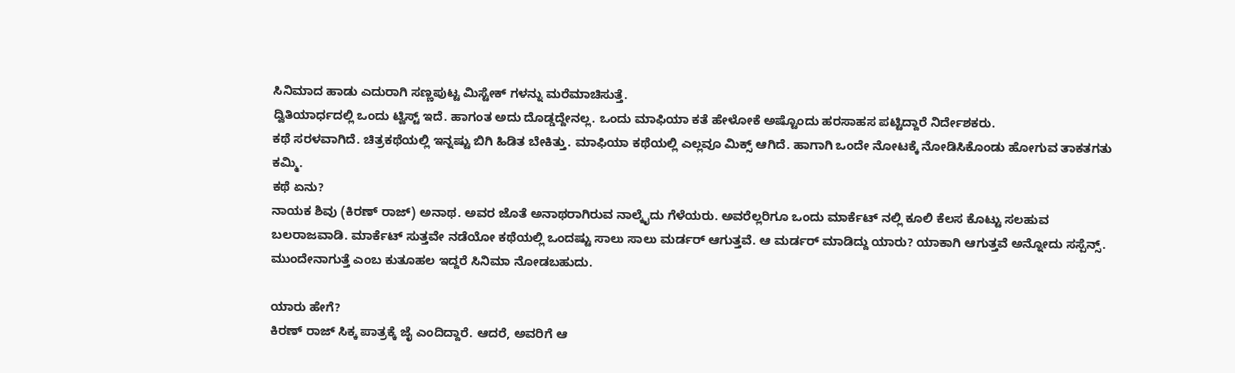ಸಿನಿಮಾದ ಹಾಡು ಎದುರಾಗಿ ಸಣ್ಣಪುಟ್ಟ ಮಿಸ್ಟೇಕ್ ಗಳನ್ನು ಮರೆಮಾಚಿಸುತ್ತೆ.
ದ್ವಿತಿಯಾರ್ಧದಲ್ಲಿ ಒಂದು ಟ್ವಿಸ್ಟ್ ಇದೆ. ಹಾಗಂತ ಅದು ದೊಡ್ಡದ್ದೇನಲ್ಲ. ಒಂದು ಮಾಫಿಯಾ ಕತೆ ಹೇಳೋಕೆ ಅಷ್ಟೊಂದು ಹರಸಾಹಸ ಪಟ್ಟಿದ್ದಾರೆ ನಿರ್ದೇಶಕರು.
ಕಥೆ ಸರಳವಾಗಿದೆ. ಚಿತ್ರಕಥೆಯಲ್ಲಿ ಇನ್ನಷ್ಟು ಬಿಗಿ ಹಿಡಿತ ಬೇಕಿತ್ತು. ಮಾಫಿಯಾ ಕಥೆಯಲ್ಲಿ ಎಲ್ಲವೂ ಮಿಕ್ಸ್ ಆಗಿದೆ. ಹಾಗಾಗಿ ಒಂದೇ ನೋಟಕ್ಕೆ ನೋಡಿಸಿಕೊಂಡು ಹೋಗುವ ತಾಕತಗತು ಕಮ್ಮಿ.
ಕಥೆ ಏನು?
ನಾಯಕ ಶಿವು (ಕಿರಣ್ ರಾಜ್) ಅನಾಥ. ಅವರ ಜೊತೆ ಅನಾಥರಾಗಿರುವ ನಾಲ್ಕೈದು ಗೆಳೆಯರು. ಅವರೆಲ್ಲರಿಗೂ ಒಂದು ಮಾರ್ಕೆಟ್ ನಲ್ಲಿ ಕೂಲಿ ಕೆಲಸ ಕೊಟ್ಟು ಸಲಹುವ ಬಲರಾಜವಾಡಿ. ಮಾರ್ಕೆಟ್ ಸುತ್ತವೇ ನಡೆಯೋ ಕಥೆಯಲ್ಲಿ ಒಂದಷ್ಟು ಸಾಲು ಸಾಲು ಮರ್ಡರ್ ಆಗುತ್ತವೆ. ಆ ಮರ್ಡರ್ ಮಾಡಿದ್ದು ಯಾರು? ಯಾಕಾಗಿ ಆಗುತ್ತವೆ ಅನ್ನೋದು ಸಸ್ಪೆನ್ಸ್. ಮುಂದೇನಾಗುತ್ತೆ ಎಂಬ ಕುತೂಹಲ ಇದ್ದರೆ ಸಿನಿಮಾ ನೋಡಬಹುದು.

ಯಾರು ಹೇಗೆ?
ಕಿರಣ್ ರಾಜ್ ಸಿಕ್ಕ ಪಾತ್ರಕ್ಕೆ ಜೈ ಎಂದಿದ್ದಾರೆ. ಆದರೆ, ಅವರಿಗೆ ಆ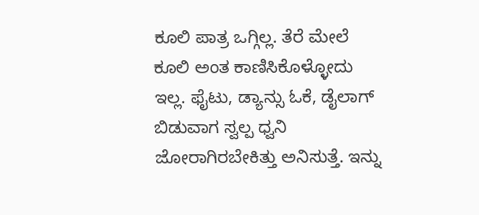ಕೂಲಿ ಪಾತ್ರ ಒಗ್ಗಿಲ್ಲ. ತೆರೆ ಮೇಲೆ ಕೂಲಿ ಅಂತ ಕಾಣಿಸಿಕೊಳ್ಳೋದು ಇಲ್ಲ. ಫೈಟು, ಡ್ಯಾನ್ಸು ಓಕೆ, ಡೈಲಾಗ್ ಬಿಡುವಾಗ ಸ್ವಲ್ಪ ಧ್ವನಿ ಜೋರಾಗಿರಬೇಕಿತ್ತು ಅನಿಸುತ್ತೆ. ಇನ್ನು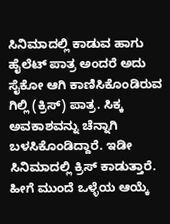ಸಿನಿಮಾದಲ್ಲಿ ಕಾಡುವ ಹಾಗು ಹೈಲೆಟ್ ಪಾತ್ರ ಅಂದರೆ ಅದು ಸೈಕೋ ಆಗಿ ಕಾಣಿಸಿಕೊಂಡಿರುವ ಗಿಲ್ಲಿ (ಕ್ರಿಸ್) ಪಾತ್ರ. ಸಿಕ್ಕ ಅವಕಾಶವನ್ನು ಚೆನ್ನಾಗಿ ಬಳಸಿಕೊಂಡಿದ್ದಾರೆ. ಇಡೀ ಸಿನಿಮಾದಲ್ಲಿ ಕ್ರಿಸ್ ಕಾಡುತ್ತಾರೆ. ಹೀಗೆ ಮುಂದೆ ಒಳ್ಳೆಯ ಆಯ್ಕೆ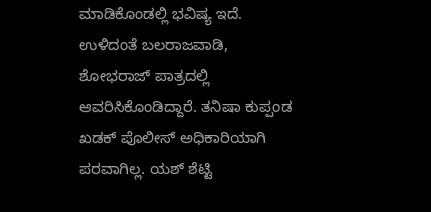ಮಾಡಿಕೊಂಡಲ್ಲಿ ಭವಿಷ್ಯ ಇದೆ. ಉಳಿದಂತೆ ಬಲರಾಜವಾಡಿ, ಶೋಭರಾಜ್ ಪಾತ್ರದಲ್ಲಿ ಆವರಿಸಿಕೊಂಡಿದ್ದಾರೆ. ತನಿಷಾ ಕುಪ್ಪಂಡ ಖಡಕ್ ಪೊಲೀಸ್ ಅಧಿಕಾರಿಯಾಗಿ ಪರವಾಗಿಲ್ಲ. ಯಶ್ ಶೆಟ್ಟಿ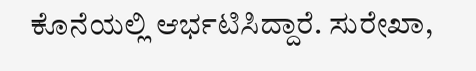ಕೊನೆಯಲ್ಲಿ ಆರ್ಭಟಿಸಿದ್ದಾರೆ. ಸುರೇಖಾ,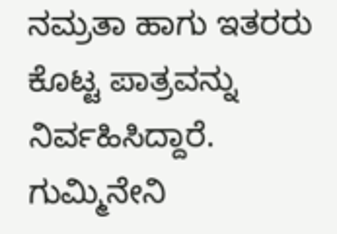ನಮ್ರತಾ ಹಾಗು ಇತರರು ಕೊಟ್ಟ ಪಾತ್ರವನ್ನು ನಿರ್ವಹಿಸಿದ್ದಾರೆ.
ಗುಮ್ಮಿನೇನಿ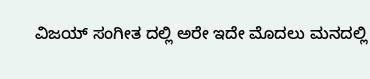ವಿಜಯ್ ಸಂಗೀತ ದಲ್ಲಿ ಅರೇ ಇದೇ ಮೊದಲು ಮನದಲ್ಲಿ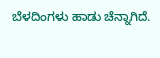ಬೆಳದಿಂಗಳು ಹಾಡು ಚೆನ್ನಾಗಿದೆ.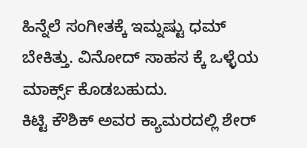ಹಿನ್ನೆಲೆ ಸಂಗೀತಕ್ಕೆ ಇಮ್ನಷ್ಟು ಧಮ್ ಬೇಕಿತ್ತು. ವಿನೋದ್ ಸಾಹಸ ಕ್ಕೆ ಒಳ್ಳೆಯ ಮಾರ್ಕ್ಸ್ ಕೊಡಬಹುದು.
ಕಿಟ್ಟಿ ಕೌಶಿಕ್ ಅವರ ಕ್ಯಾಮರದಲ್ಲಿ ಶೇರ್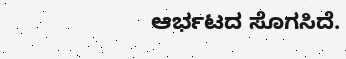ಆರ್ಭಟದ ಸೊಗಸಿದೆ.